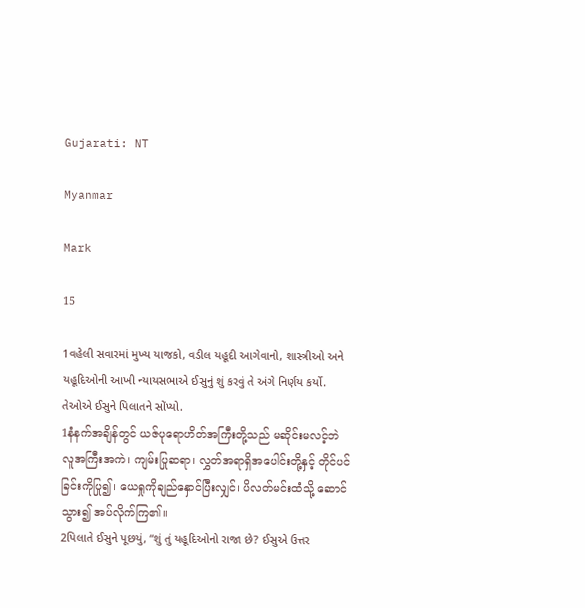Gujarati: NT

Myanmar

Mark

15

1વહેલી સવારમાં મુખ્ય યાજકો, વડીલ યહૂદી આગેવાનો, શાસ્ત્રીઓ અને યહૂદિઓની આખી ન્યાયસભાએ ઈસુનું શું કરવું તે અંગે નિર્ણય કર્યો. તેઓએ ઈસુને પિલાતને સોંપ્યો.
1နံနက်အချိန်တွင် ယဇ်ပုရောဟိတ်အကြီးတို့သည် မဆိုင်းမလင့်ဘဲ လူအကြီးအကဲ၊ ကျမ်းပြုဆရာ၊ လွှတ်အရာရှိအပေါင်းတို့နှင့် တိုင်ပင်ခြင်းကိုပြု၍၊ ယေရှုကိုချည်နှောင်ပြီးလျှင်၊ ပိလတ်မင်းထံသို့ ဆောင်သွား၍ အပ်လိုက်ကြ၏။
2પિલાતે ઈસુને પૂછયું, “શું તું યહૂદિઓનો રાજા છે? ઈસુએ ઉત્તર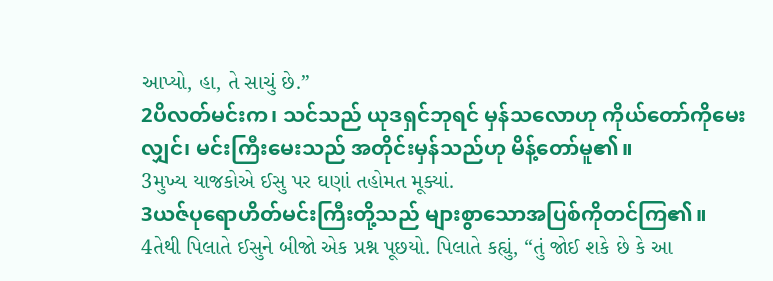આપ્યો, હા, તે સાચું છે.”
2ပိလတ်မင်းက၊ သင်သည် ယုဒရှင်ဘုရင် မှန်သလောဟု ကိုယ်တော်ကိုမေးလျှင်၊ မင်းကြီးမေးသည် အတိုင်းမှန်သည်ဟု မိန့်တော်မူ၏။
3મુખ્ય યાજકોએ ઈસુ પર ઘણાં તહોમત મૂક્યાં.
3ယဇ်ပုရောဟိတ်မင်းကြီးတို့သည် များစွာသောအပြစ်ကိုတင်ကြ၏။
4તેથી પિલાતે ઈસુને બીજો એક પ્રશ્ન પૂછયો. પિલાતે કહ્યું, “તું જોઈ શકે છે કે આ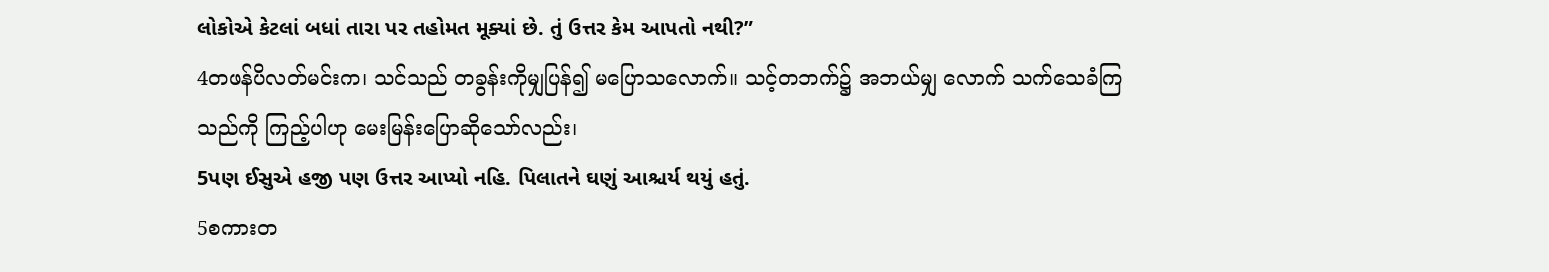લોકોએ કેટલાં બધાં તારા પર તહોમત મૂક્યાં છે. તું ઉત્તર કેમ આપતો નથી?”
4တဖန်ပိလတ်မင်းက၊ သင်သည် တခွန်းကိုမျှပြန်၍ မပြောသလောက်။ သင့်တဘက်၌ အဘယ်မျှ လောက် သက်သေခံကြသည်ကို ကြည့်ပါဟု မေးမြန်းပြောဆိုသော်လည်း၊
5પણ ઈસુએ હજી પણ ઉત્તર આપ્યો નહિ. પિલાતને ઘણું આશ્ચર્ય થયું હતું.
5စကားတ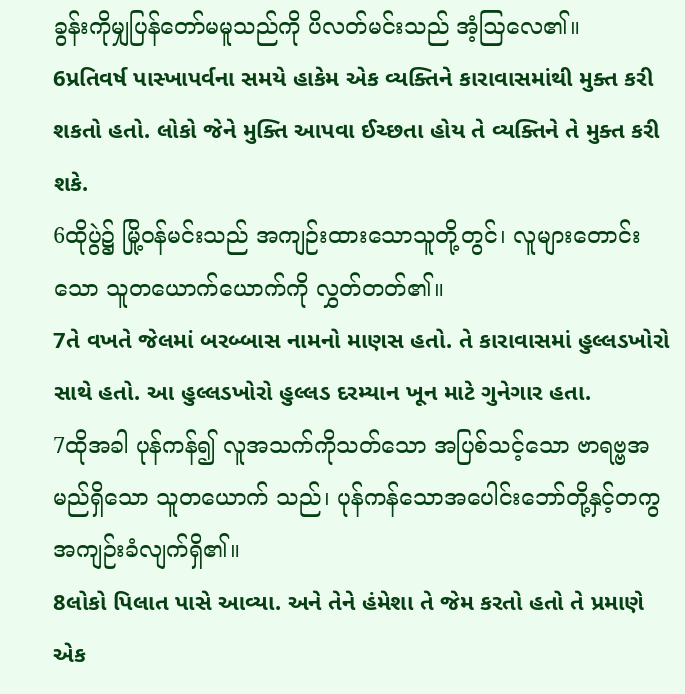ခွန်းကိုမျှပြန်တော်မမူသည်ကို ပိလတ်မင်းသည် အံ့ဩလေ၏။
6પ્રતિવર્ષ પાસ્ખાપર્વના સમયે હાકેમ એક વ્યક્તિને કારાવાસમાંથી મુક્ત કરી શકતો હતો. લોકો જેને મુક્તિ આપવા ઈચ્છતા હોય તે વ્યક્તિને તે મુક્ત કરી શકે.
6ထိုပွဲ၌ မြို့ဝန်မင်းသည် အကျဉ်းထားသောသူတို့တွင်၊ လူများတောင်းသော သူတယောက်ယောက်ကို လွှတ်တတ်၏။
7તે વખતે જેલમાં બરબ્બાસ નામનો માણસ હતો. તે કારાવાસમાં હુલ્લડખોરો સાથે હતો. આ હુલ્લડખોરો હુલ્લડ દરમ્યાન ખૂન માટે ગુનેગાર હતા.
7ထိုအခါ ပုန်ကန်၍ လူအသက်ကိုသတ်သော အပြစ်သင့်သော ဗာရဗ္ဗအမည်ရှိသော သူတယောက် သည်၊ ပုန်ကန်သောအပေါင်းဘော်တို့နှင့်တကွ အကျဉ်းခံလျက်ရှိ၏။
8લોકો પિલાત પાસે આવ્યા. અને તેને હંમેશા તે જેમ કરતો હતો તે પ્રમાણે એક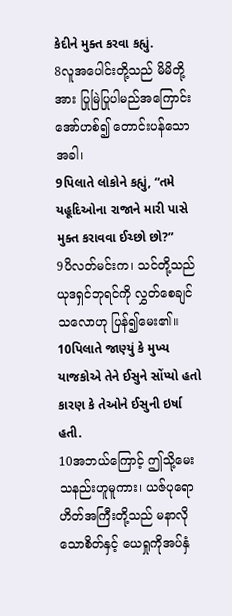કેદીને મુક્ત કરવા કહ્યું.
8လူအပေါင်းတို့သည် မိမိတို့အား ပြုမြဲပြုပါမည်အကြောင်း အော်ဟစ်၍ တောင်းပန်သောအခါ၊
9પિલાતે લોકોને કહ્યું, “તમે યહૂદિઓના રાજાને મારી પાસે મુક્ત કરાવવા ઈચ્છો છો?”
9ပိလတ်မင်းက၊ သင်တို့သည် ယုဒရှင်ဘုရင်ကို လွှတ်စေချင်သလောဟု ပြန်၍မေး၏။
10પિલાતે જાણ્યું કે મુખ્ય યાજકોએ તેને ઈસુને સોંપ્યો હતો કારણ કે તેઓને ઈસુની ઇર્ષા હતી.
10အဘယ်ကြောင့် ဤသို့မေးသနည်းဟူမူကား၊ ယဇ်ပုရောဟိတ်အကြီးတို့သည် မနာလိုသောစိတ်နှင့် ယေရှုကိုအပ်နှံ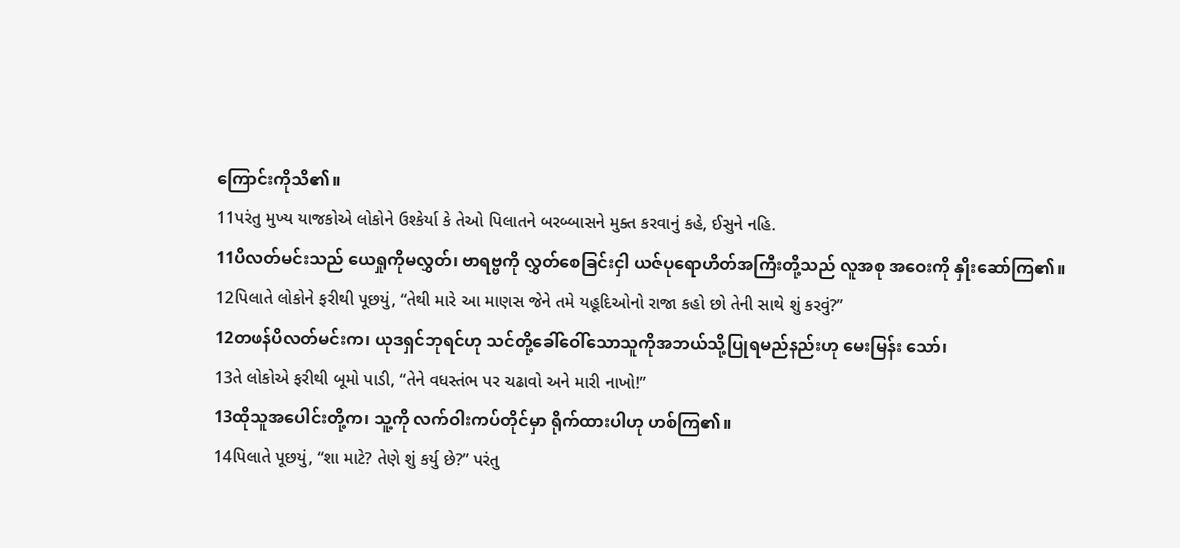ကြောင်းကိုသိ၏။
11પરંતુ મુખ્ય યાજકોએ લોકોને ઉશ્કેર્યા કે તેઓ પિલાતને બરબ્બાસને મુક્ત કરવાનું કહે, ઈસુને નહિ.
11ပိလတ်မင်းသည် ယေရှုကိုမလွှတ်၊ ဗာရဗ္ဗကို လွှတ်စေခြင်းငှါ ယဇ်ပုရောဟိတ်အကြီးတို့သည် လူအစု အဝေးကို နှိုးဆော်ကြ၏။
12પિલાતે લોકોને ફરીથી પૂછયું, “તેથી મારે આ માણસ જેને તમે યહૂદિઓનો રાજા કહો છો તેની સાથે શું કરવું?”
12တဖန်ပိလတ်မင်းက၊ ယုဒရှင်ဘုရင်ဟု သင်တို့ခေါ်ဝေါ်သောသူကိုအဘယ်သို့ပြုရမည်နည်းဟု မေးမြန်း သော်၊
13તે લોકોએ ફરીથી બૂમો પાડી, “તેને વધસ્તંભ પર ચઢાવો અને મારી નાખો!”
13ထိုသူအပေါင်းတို့က၊ သူ့ကို လက်ဝါးကပ်တိုင်မှာ ရိုက်ထားပါဟု ဟစ်ကြ၏။
14પિલાતે પૂછયું, “શા માટે? તેણે શું કર્યુ છે?” પરંતુ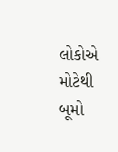લોકોએ મોટેથી બૂમો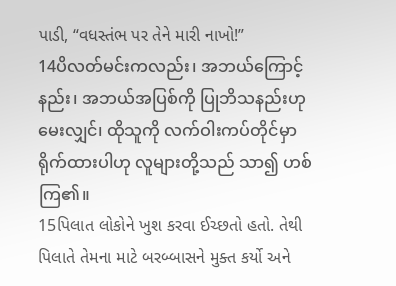પાડી, “વધસ્તંભ પર તેને મારી નાખો!”
14ပိလတ်မင်းကလည်း၊ အဘယ်ကြောင့်နည်း၊ အဘယ်အပြစ်ကို ပြုဘိသနည်းဟု မေးလျှင်၊ ထိုသူကို လက်ဝါးကပ်တိုင်မှာ ရိုက်ထားပါဟု လူများတို့သည် သာ၍ ဟစ်ကြ၏။
15પિલાત લોકોને ખુશ કરવા ઈચ્છતો હતો. તેથી પિલાતે તેમના માટે બરબ્બાસને મુક્ત કર્યો અને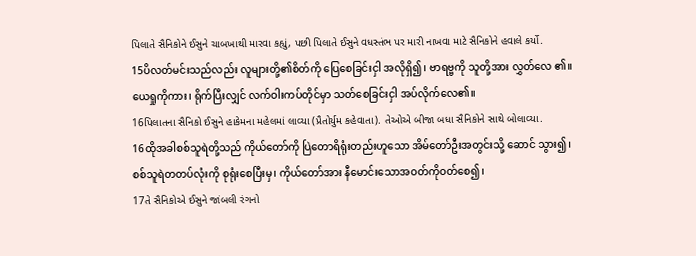પિલાતે સૈનિકોને ઈસુને ચાબખાથી મારવા કહ્યું, પછી પિલાતે ઈસુને વધસ્તંભ પર મારી નાખવા માટે સૈનિકોને હવાલે કર્યો.
15ပိလတ်မင်းသည်လည်း လူများတို့၏စိတ်ကို ပြေစေခြင်းငှါ အလိုရှိ၍၊ ဗာရဗ္ဗကို သူတို့အား လွှတ်လေ ၏။ ယေရှုကိုကား၊ ရိုက်ပြီးလျှင် လက်ဝါးကပ်တိုင်မှာ သတ်စေခြင်းငှါ အပ်လိုက်လေ၏။
16પિલાતના સૈનિકો ઈસુને હાકેમના મહેલમાં લાવ્યા (પ્રૈતોર્યુમ કહેવાતા). તેઓએ બીજા બધા સૈનિકોને સાથે બોલાવ્યા.
16ထိုအခါစစ်သူရဲတို့သည် ကိုယ်တော်ကို ပြဲတောရိရုံးတည်းဟူသော အိမ်တော်ဦးအတွင်းသို့ ဆောင် သွား၍၊ စစ်သူရဲတတပ်လုံးကို စုရုံးစေပြီးမှ၊ ကိုယ်တော်အား နီမောင်းသောအဝတ်ကိုဝတ်စေ၍၊
17તે સૈનિકોએ ઈસુને જાંબલી રંગનો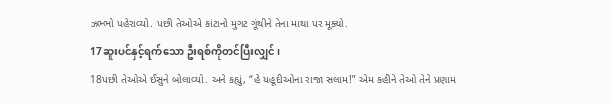ઝભ્ભો પહેરાવ્યો. પછી તેઓએ કાંટાનો મુગટ ગૂંથીને તેના માથા પર મૂક્યો.
17ဆူးပင်နှင့်ရက်သော ဦးရစ်ကိုတင်ပြီးလျှင်၊
18પછી તેઓએ ઈસુને બોલાવ્યો. અને કહ્યું, “હે યહૂદીઓના રાજા સલામ!” એમ કહીને તેઓ તેને પ્રણામ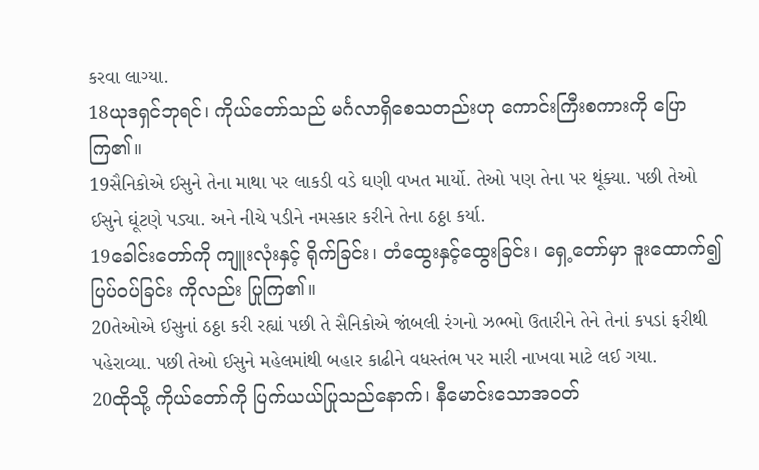કરવા લાગ્યા.
18ယုဒရှင်ဘုရင်၊ ကိုယ်တော်သည် မင်္ဂလာရှိစေသတည်းဟု ကောင်းကြီးစကားကို ပြောကြ၏။
19સૈનિકોએ ઈસુને તેના માથા પર લાકડી વડે ઘણી વખત માર્યો. તેઓ પણ તેના પર થૂંક્યા. પછી તેઓ ઈસુને ઘૂંટણે પડ્યા. અને નીચે પડીને નમસ્કાર કરીને તેના ઠઠ્ઠા કર્યા.
19ခေါင်းတော်ကို ကျူးလုံးနှင့် ရိုက်ခြင်း၊ တံထွေးနှင့်ထွေးခြင်း၊ ရှေ့တော်မှာ ဒူးထောက်၍ ပြပ်ဝပ်ခြင်း ကိုလည်း ပြုကြ၏။
20તેઓએ ઈસુનાં ઠઠ્ઠા કરી રહ્યાં પછી તે સૈનિકોએ જાંબલી રંગનો ઝભ્ભો ઉતારીને તેને તેનાં કપડાં ફરીથી પહેરાવ્યા. પછી તેઓ ઈસુને મહેલમાંથી બહાર કાઢીને વધસ્તંભ પર મારી નાખવા માટે લઈ ગયા.
20ထိုသို့ ကိုယ်တော်ကို ပြက်ယယ်ပြုသည်နောက်၊ နီမောင်းသောအဝတ်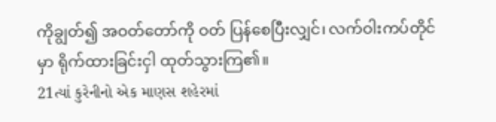ကိုချွတ်၍ အဝတ်တော်ကို ဝတ် ပြန်စေပြီးလျှင်၊ လက်ဝါးကပ်တိုင်မှာ ရိုက်ထားခြင်းငှါ ထုတ်သွားကြ၏။
21ત્યાં કુરેનીનો એક માણસ શહેરમાં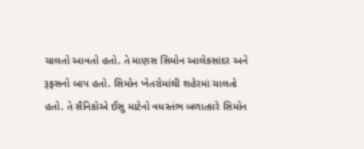ચાલતો આવતો હતો. તે માણસ સિમોન આલેકસાંદર અને રૂફસનો બાપ હતો. સિમોન ખેતરોમાંથી શહેરમાં ચાલતો હતો. તે સૈનિકોએ ઈસુ માટેનો વધસ્તંભ બળાત્કારે સિમોન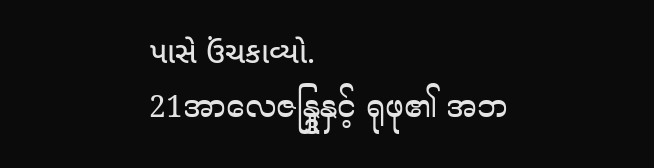પાસે ઉંચકાવ્યો.
21အာလေဇန္ဒြုနှင့် ရုဖု၏ အဘ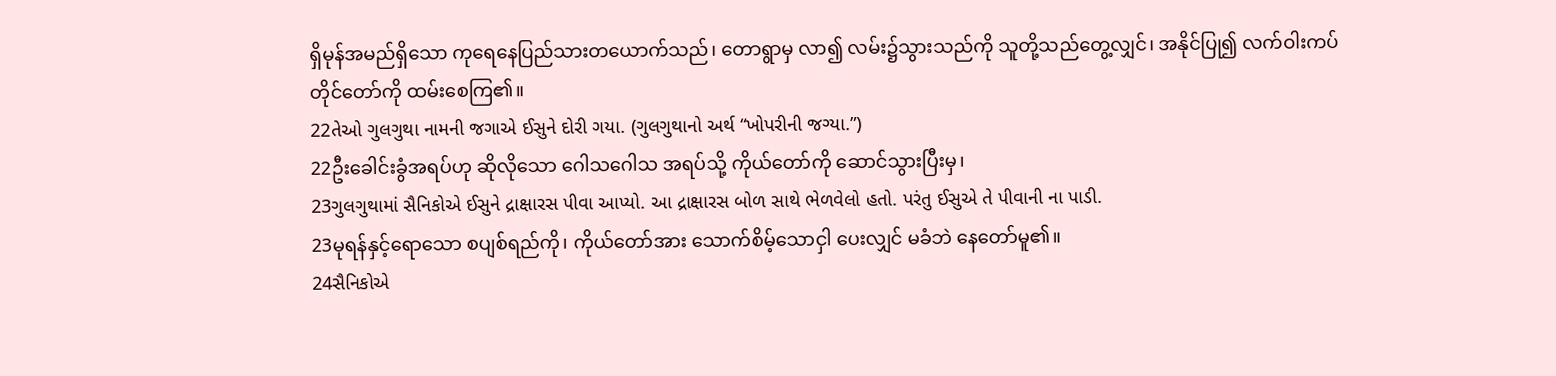ရှိမုန်အမည်ရှိသော ကုရေနေပြည်သားတယောက်သည်၊ တောရွာမှ လာ၍ လမ်း၌သွားသည်ကို သူတို့သည်တွေ့လျှင်၊ အနိုင်ပြု၍ လက်ဝါးကပ်တိုင်တော်ကို ထမ်းစေကြ၏။
22તેઓ ગુલગુથા નામની જગાએ ઈસુને દોરી ગયા. (ગુલગુથાનો અર્થ “ખોપરીની જગ્યા.”)
22ဦးခေါင်းခွံအရပ်ဟု ဆိုလိုသော ဂေါသဂေါသ အရပ်သို့ ကိုယ်တော်ကို ဆောင်သွားပြီးမှ၊
23ગુલગુથામાં સૈનિકોએ ઈસુને દ્રાક્ષારસ પીવા આપ્યો. આ દ્રાક્ષારસ બોળ સાથે ભેળવેલો હતો. પરંતુ ઈસુએ તે પીવાની ના પાડી.
23မုရန်နှင့်ရောသော စပျစ်ရည်ကို၊ ကိုယ်တော်အား သောက်စိမ့်သောငှါ ပေးလျှင် မခံဘဲ နေတော်မူ၏။
24સૈનિકોએ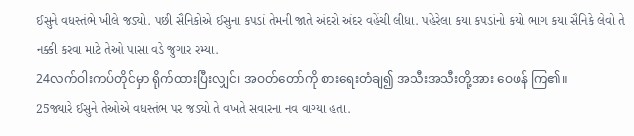ઈસુને વધસ્તંભે ખીલે જડ્યો. પછી સૈનિકોએ ઈસુના કપડાં તેમની જાતે અંદરો અંદર વહેંચી લીધા. પહેરેલા કયા કપડાંનો કયો ભાગ કયા સૈનિકે લેવો તે નક્કી કરવા માટે તેઓ પાસા વડે જુગાર રમ્યા.
24လက်ဝါးကပ်တိုင်မှာ ရိုက်ထားပြီးလျှင်၊ အဝတ်တော်ကို စားရေးတံချ၍ အသီးအသီးတို့အား ဝေဖန် ကြ၏။
25જ્યારે ઈસુને તેઓએ વધસ્તંભ પર જડ્યો તે વખતે સવારના નવ વાગ્યા હતા.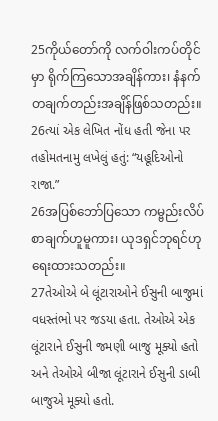25ကိုယ်တော်ကို လက်ဝါးကပ်တိုင်မှာ ရိုက်ကြသောအချိန်ကား၊ နံနက်တချက်တည်းအချိန်ဖြစ်သတည်း။
26ત્યાં એક લેખિત નોંધ હતી જેના પર તહોમતનામુ લખેલું હતું: “યહૂદિઓનો રાજા.”
26အပြစ်ဘော်ပြသော ကမ္ဗည်းလိပ်စာချက်ဟူမူကား၊ ယုဒရှင်ဘုရင်ဟု ရေးထားသတည်း။
27તેઓએ બે લૂંટારાઓને ઈસુની બાજુમાં વધસ્તંભો પર જડયા હતા. તેઓએ એક લૂંટારાને ઈસુની જમણી બાજુ મૂક્યો હતો અને તેઓએ બીજા લૂંટારાને ઈસુની ડાબી બાજુએ મૂક્યો હતો.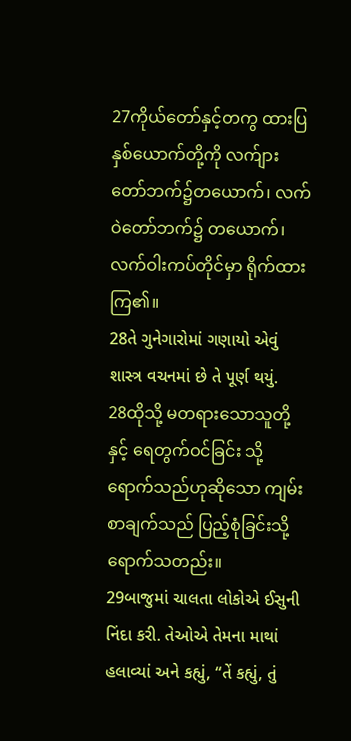27ကိုယ်တော်နှင့်တကွ ထားပြနှစ်ယောက်တို့ကို လက်ျားတော်ဘက်၌တယောက်၊ လက်ဝဲတော်ဘက်၌ တယောက်၊ လက်ဝါးကပ်တိုင်မှာ ရိုက်ထားကြ၏။
28તે ગુનેગારોમાં ગણાયો એવું શાસ્ત્ર વચનમાં છે તે પૂર્ણ થયું.
28ထိုသို့ မတရားသောသူတို့နှင့် ရေတွက်ဝင်ခြင်း သို့ရောက်သည်ဟုဆိုသော ကျမ်းစာချက်သည် ပြည့်စုံခြင်းသို့ ရောက်သတည်း။
29બાજુમાં ચાલતા લોકોએ ઈસુની નિંદા કરી. તેઓએ તેમના માથાં હલાવ્યાં અને કહ્યું, “તેં કહ્યું, તું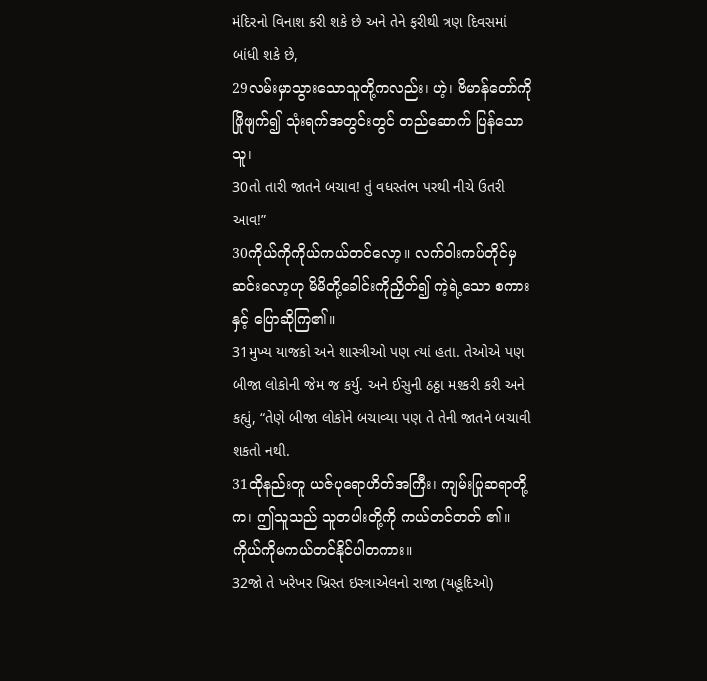મંદિરનો વિનાશ કરી શકે છે અને તેને ફરીથી ત્રણ દિવસમાં બાંધી શકે છે,
29လမ်းမှာသွားသောသူတို့ကလည်း၊ ဟဲ့၊ ဗိမာန်တော်ကို ဖြိုဖျက်၍ သုံးရက်အတွင်းတွင် တည်ဆောက် ပြန်သောသူ၊
30તો તારી જાતને બચાવ! તું વધસ્તંભ પરથી નીચે ઉતરી આવ!”
30ကိုယ်ကိုကိုယ်ကယ်တင်လော့။ လက်ဝါးကပ်တိုင်မှ ဆင်းလော့ဟု မိမိတို့ခေါင်းကိုညှိတ်၍ ကဲ့ရဲ့သော စကားနှင့် ပြောဆိုကြ၏။
31મુખ્ય યાજકો અને શાસ્ત્રીઓ પણ ત્યાં હતા. તેઓએ પણ બીજા લોકોની જેમ જ કર્યુ. અને ઈસુની ઠઠ્ઠા મશ્કરી કરી અને કહ્યું, “તેણે બીજા લોકોને બચાવ્યા પણ તે તેની જાતને બચાવી શકતો નથી.
31ထိုနည်းတူ ယဇ်ပုရောဟိတ်အကြီး၊ ကျမ်းပြုဆရာတို့က၊ ဤသူသည် သူတပါးတို့ကို ကယ်တင်တတ် ၏။ ကိုယ်ကိုမကယ်တင်နိုင်ပါတကား။
32જો તે ખરેખર ખ્રિસ્ત ઇસ્ત્રાએલનો રાજા (યહૂદિઓ)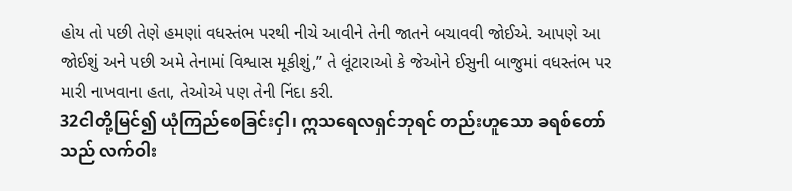હોય તો પછી તેણે હમણાં વધસ્તંભ પરથી નીચે આવીને તેની જાતને બચાવવી જોઈએ. આપણે આ જોઈશું અને પછી અમે તેનામાં વિશ્વાસ મૂકીશું,” તે લૂંટારાઓ કે જેઓને ઈસુની બાજુમાં વધસ્તંભ પર મારી નાખવાના હતા, તેઓએ પણ તેની નિંદા કરી.
32ငါတို့မြင်၍ ယုံကြည်စေခြင်းငှါ၊ ဣသရေလရှင်ဘုရင် တည်းဟူသော ခရစ်တော်သည် လက်ဝါး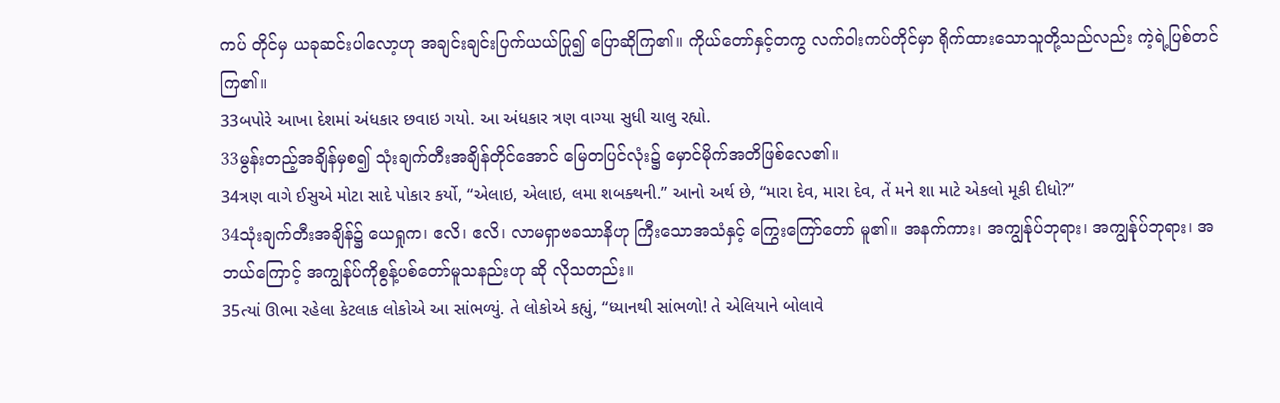ကပ် တိုင်မှ ယခုဆင်းပါလော့ဟု အချင်းချင်းပြက်ယယ်ပြု၍ ပြောဆိုကြ၏။ ကိုယ်တော်နှင့်တကွ လက်ဝါးကပ်တိုင်မှာ ရိုက်ထားသောသူတို့သည်လည်း ကဲ့ရဲ့ပြစ်တင်ကြ၏။
33બપોરે આખા દેશમાં અંધકાર છવાઇ ગયો. આ અંધકાર ત્રણ વાગ્યા સુધી ચાલુ રહ્યો.
33မွန်းတည့်အချိန်မှစ၍ သုံးချက်တီးအချိန်တိုင်အောင် မြေတပြင်လုံး၌ မှောင်မိုက်အတိဖြစ်လေ၏။
34ત્રણ વાગે ઈસુએ મોટા સાદે પોકાર કર્યો, “એલાઇ, એલાઇ, લમા શબક્થની.” આનો અર્થ છે, “મારા દેવ, મારા દેવ, તેં મને શા માટે એકલો મૂકી દીધો?”
34သုံးချက်တီးအချိန်၌ ယေရှုက၊ ဧလိ၊ ဧလိ၊ လာမရှာဗခသာနိဟု ကြီးသောအသံနှင့် ကြွေးကြော်တော် မူ၏။ အနက်ကား၊ အကျွန်ုပ်ဘုရား၊ အကျွန်ုပ်ဘုရား၊ အဘယ်ကြောင့် အကျွန်ုပ်ကိုစွန့်ပစ်တော်မူသနည်းဟု ဆို လိုသတည်း။
35ત્યાં ઊભા રહેલા કેટલાક લોકોએ આ સાંભળ્યું. તે લોકોએ કહ્યું, “ધ્યાનથી સાંભળો! તે એલિયાને બોલાવે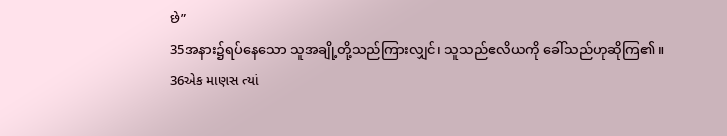છે”
35အနား၌ရပ်နေသော သူအချို့တို့သည်ကြားလျှင်၊ သူသည်ဧလိယကို ခေါ်သည်ဟုဆိုကြ၏။
36એક માણસ ત્યાં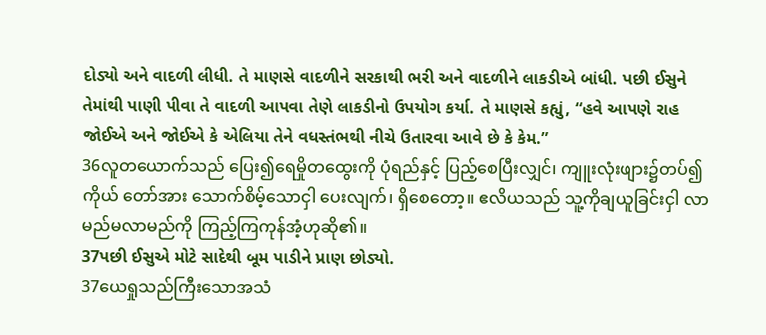દોડ્યો અને વાદળી લીધી. તે માણસે વાદળીને સરકાથી ભરી અને વાદળીને લાકડીએ બાંધી. પછી ઈસુને તેમાંથી પાણી પીવા તે વાદળી આપવા તેણે લાકડીનો ઉપયોગ કર્યા. તે માણસે કહ્યું, “હવે આપણે રાહ જોઈએ અને જોઈએ કે એલિયા તેને વધસ્તંભથી નીચે ઉતારવા આવે છે કે કેમ.”
36လူတယောက်သည် ပြေး၍ရေမှိုတထွေးကို ပုံရည်နှင့် ပြည့်စေပြီးလျှင်၊ ကျူးလုံးဖျား၌တပ်၍ ကိုယ် တော်အား သောက်စိမ့်သောငှါ ပေးလျက်၊ ရှိစေတော့။ ဧလိယသည် သူ့ကိုချယူခြင်းငှါ လာမည်မလာမည်ကို ကြည့်ကြကုန်အံ့ဟုဆို၏။
37પછી ઈસુએ મોટે સાદેથી બૂમ પાડીને પ્રાણ છોડ્યો.
37ယေရှုသည်ကြီးသောအသံ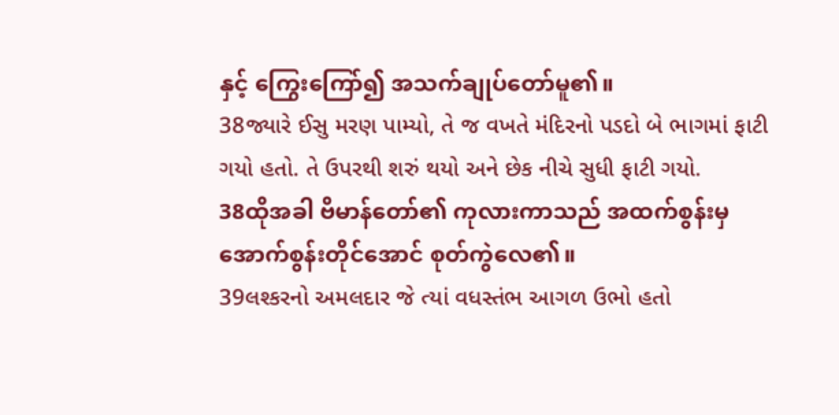နှင့် ကြွေးကြော်၍ အသက်ချုပ်တော်မူ၏။
38જ્યારે ઈસુ મરણ પામ્યો, તે જ વખતે મંદિરનો પડદો બે ભાગમાં ફાટી ગયો હતો. તે ઉપરથી શરું થયો અને છેક નીચે સુધી ફાટી ગયો.
38ထိုအခါ ဗိမာန်တော်၏ ကုလားကာသည် အထက်စွန်းမှအောက်စွန်းတိုင်အောင် စုတ်ကွဲလေ၏။
39લશ્કરનો અમલદાર જે ત્યાં વધસ્તંભ આગળ ઉભો હતો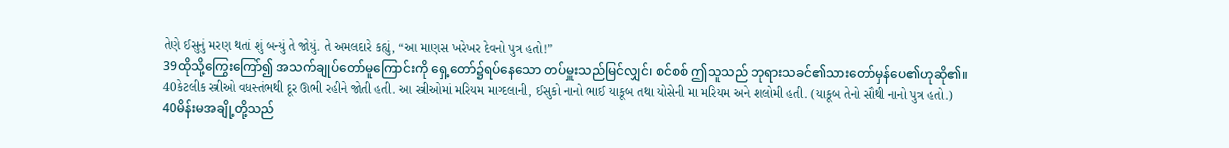તેણે ઈસુનું મરણ થતાં શું બન્યું તે જોયું. તે અમલદારે કહ્યું, “આ માણસ ખરેખર દેવનો પુત્ર હતો!”
39ထိုသို့ကြွေးကြော်၍ အသက်ချုပ်တော်မူကြောင်းကို ရှေ့တော်၌ရပ်နေသော တပ်မှူးသည်မြင်လျှင်၊ စင်စစ် ဤသူသည် ဘုရားသခင်၏သားတော်မှန်ပေ၏ဟုဆို၏။
40કેટલીક સ્ત્રીઓ વધસ્તંભથી દૂર ઊભી રહીને જોતી હતી. આ સ્ત્રીઓમાં મરિયમ માગ્દલાની, ઈસુકો નાનો ભાઈ યાકૂબ તથા યોસેની મા મરિયમ અને શલોમી હતી. (યાકૂબ તેનો સૌથી નાનો પુત્ર હતો.)
40မိန်းမအချို့တို့သည်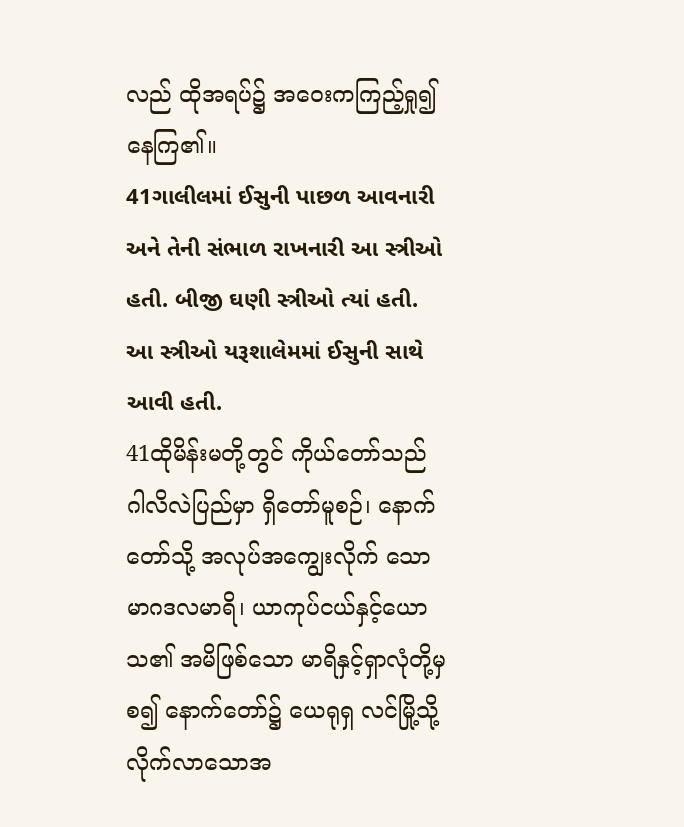လည် ထိုအရပ်၌ အဝေးကကြည့်ရှု၍ နေကြ၏။
41ગાલીલમાં ઈસુની પાછળ આવનારી અને તેની સંભાળ રાખનારી આ સ્ત્રીઓ હતી. બીજી ઘણી સ્ત્રીઓ ત્યાં હતી. આ સ્ત્રીઓ યરૂશાલેમમાં ઈસુની સાથે આવી હતી.
41ထိုမိန်းမတို့တွင် ကိုယ်တော်သည် ဂါလိလဲပြည်မှာ ရှိတော်မူစဉ်၊ နောက်တော်သို့ အလုပ်အကျွေးလိုက် သော မာဂဒလမာရိ၊ ယာကုပ်ငယ်နှင့်ယောသ၏ အမိဖြစ်သော မာရိနှင့်ရှာလုံတို့မှစ၍ နောက်တော်၌ ယေရုရှ လင်မြို့သို့ လိုက်လာသောအ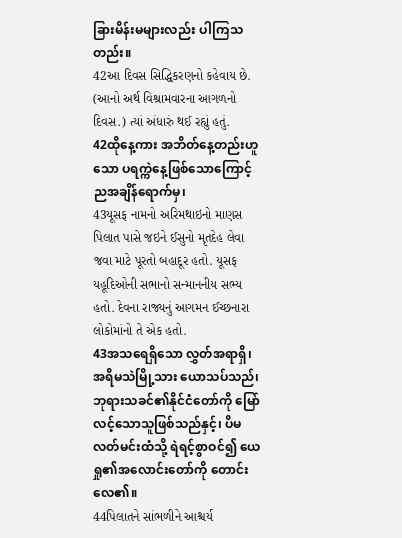ခြားမိန်းမများလည်း ပါကြသတည်း။
42આ દિવસ સિદ્ધિકરણનો કહેવાય છે. (આનો અર્થ વિશ્રામવારના આગળનો દિવસ.) ત્યાં અંધારું થઈ રહ્યું હતું.
42ထိုနေ့ကား အဘိတ်နေ့တည်းဟူသော ပရက္ကဲနေ့ဖြစ်သောကြောင့် ညအချိန်ရောက်မှ၊
43યૂસફ નામનો અરિમથાઇનો માણસ પિલાત પાસે જઇને ઈસુનો મૃતદેહ લેવા જવા માટે પૂરતો બહાદૂર હતો. યૂસફ યહૂદિઓની સભાનો સન્માનનીય સભ્ય હતો. દેવના રાજ્યનું આગમન ઈચ્છનારા લોકોમાંનો તે એક હતો.
43အသရေရှိသော လွှတ်အရာရှိ၊ အရိမသဲမြို့သား ယောသပ်သည်၊ ဘုရားသခင်၏နိုင်ငံတော်ကို မြော် လင့်သောသူဖြစ်သည်နှင့်၊ ပိမလတ်မင်းထံသို့ ရဲရင့်စွာဝင်၍ ယေရှု၏အလောင်းတော်ကို တောင်းလေ၏။
44પિલાતને સાંભળીને આશ્ચર્ય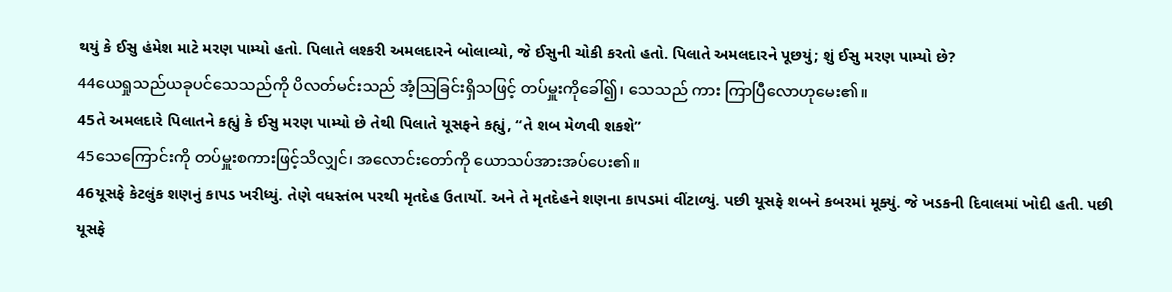થયું કે ઈસુ હંમેશ માટે મરણ પામ્યો હતો. પિલાતે લશ્કરી અમલદારને બોલાવ્યો, જે ઈસુની ચોકી કરતો હતો. પિલાતે અમલદારને પૂછયું; શું ઈસુ મરણ પામ્યો છે?
44ယေရှုသည်ယခုပင်သေသည်ကို ပိလတ်မင်းသည် အံ့ဩခြင်းရှိသဖြင့် တပ်မှူးကိုခေါ်၍၊ သေသည် ကား ကြာပြီလောဟုမေး၏။
45તે અમલદારે પિલાતને કહ્યું કે ઈસુ મરણ પામ્યો છે તેથી પિલાતે યૂસફને કહ્યું, “તે શબ મેળવી શકશે”
45သေကြောင်းကို တပ်မှူးစကားဖြင့်သိလျှင်၊ အလောင်းတော်ကို ယောသပ်အားအပ်ပေး၏။
46યૂસફે કેટલુંક શણનું કાપડ ખરીધ્યું. તેણે વધસ્તંભ પરથી મૃતદેહ ઉતાર્યો. અને તે મૃતદેહને શણના કાપડમાં વીંટાળ્યું. પછી યૂસફે શબને કબરમાં મૂક્યું. જે ખડકની દિવાલમાં ખોદી હતી. પછી યૂસફે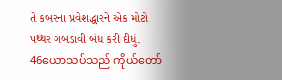તે કબરના પ્રવેશદ્ધારને એક મોટો પથ્થર ગબડાવી બંધ કરી દીધું.
46ယောသပ်သည် ကိုယ်တော်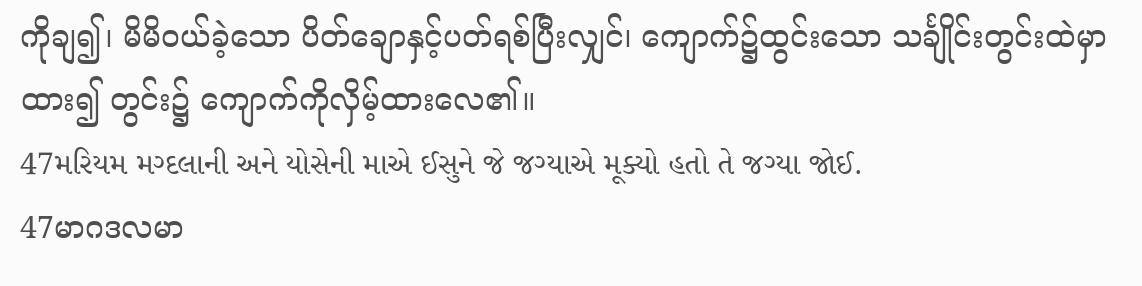ကိုချ၍၊ မိမိဝယ်ခဲ့သော ပိတ်ချောနှင့်ပတ်ရစ်ပြီးလျှင်၊ ကျောက်၌ထွင်းသော သင်္ချိုင်းတွင်းထဲမှာထား၍ တွင်း၌ ကျောက်ကိုလှိမ့်ထားလေ၏။
47મરિયમ મગ્દલાની અને યોસેની માએ ઈસુને જે જગ્યાએ મૂક્યો હતો તે જગ્યા જોઈ.
47မာဂဒလမာ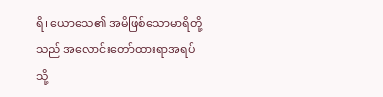ရိ၊ ယောသေ၏ အမိဖြစ်သောမာရိတို့သည် အလောင်းတော်ထားရာအရပ်သို့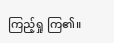ကြည့်ရှု ကြ၏။